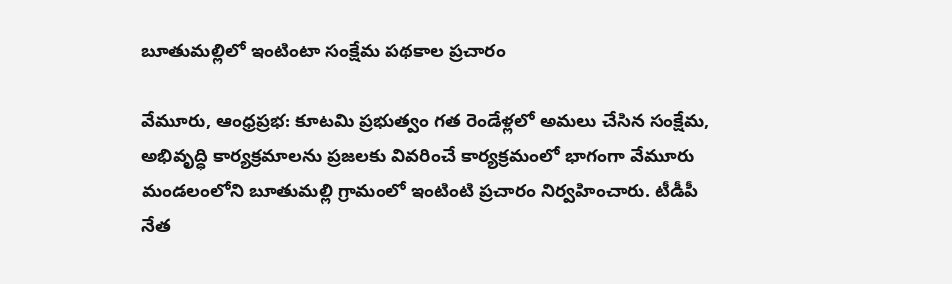బూతుమల్లిలో ఇంటింటా సంక్షేమ పథకాల ప్రచారం

వేమూరు, ఆంధ్రప్రభ: కూటమి ప్రభుత్వం గత రెండేళ్లలో అమలు చేసిన సంక్షేమ, అభివృద్ధి కార్యక్రమాలను ప్రజలకు వివరించే కార్యక్రమంలో భాగంగా వేమూరు మండలంలోని బూతుమల్లి గ్రామంలో ఇంటింటి ప్రచారం నిర్వహించారు. టీడీపీ నేత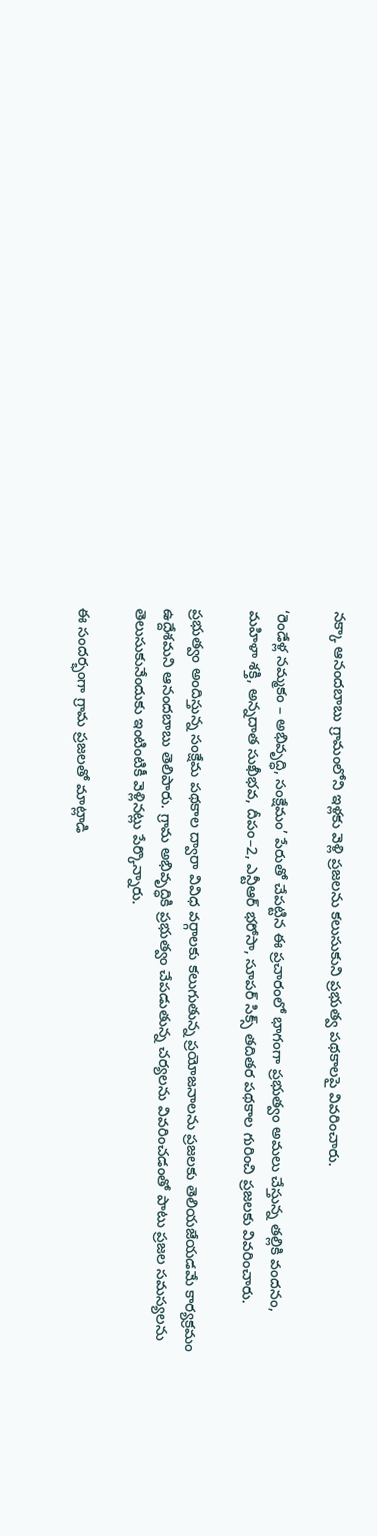నక్కా ఆనందబాబు గ్రామంలోని ఇళ్లకు వెళ్లి ప్రజలను కలుసుకుని ప్రభుత్వ పథకాలపై వివరించారు.

‘రెండేళ్ల నమ్మకం – అభివృద్ధి, సంక్షేమం’ పేరుతో చేపట్టిన ఈ ప్రచారంలో భాగంగా ప్రభుత్వం అమలు చేస్తున్న తల్లికి వందనం, మహిళా శక్తి, అన్నదాత సుఖీభవ, దీపం–2, ఎన్టీఆర్‌ భరోసా, సూపర్‌ సిక్స్‌ తదితర పథకాల గురించి ప్రజలకు వివరించారు.

ప్రభుత్వం అందిస్తున్న సంక్షేమ పథకాల ద్వారా వివిధ వర్గాలకు కలుగుతున్న ప్రయోజనాలను ప్రజలకు తెలియజేయడమే కార్యక్రమం ఉద్దేశమని ఆనందబాబు తెలిపారు. గ్రామ అభివృద్ధికి ప్రభుత్వం చేపడుతున్న చర్యలను వివరించడంతో పాటు ప్రజల సమస్యలను తెలుసుకునేందుకు ఇంటింటికీ వెళ్లినట్లు పేర్కొన్నారు.

ఈ సందర్భంగా గ్రామ ప్రజలతో మాట్లాడి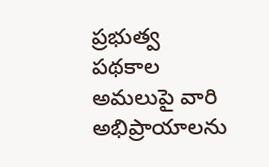ప్రభుత్వ పథకాల అమలుపై వారి అభిప్రాయాలను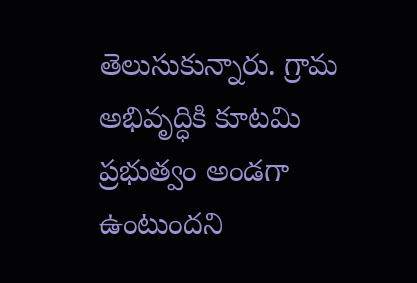తెలుసుకున్నారు. గ్రామ అభివృద్ధికి కూటమి ప్రభుత్వం అండగా ఉంటుందని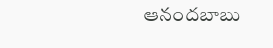ఆనందబాబు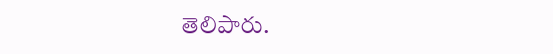తెలిపారు.